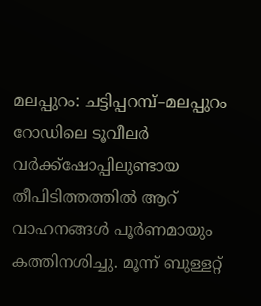മലപ്പുറം: ചട്ടിപ്പറമ്പ്–മലപ്പുറം റോഡിലെ ടൂവീലർ വർക്ക്ഷോപ്പിലുണ്ടായ തീപിടിത്തത്തിൽ ആറ് വാഹനങ്ങൾ പൂർണമായും കത്തിനശിച്ചു. മൂന്ന് ബുള്ളറ്റ്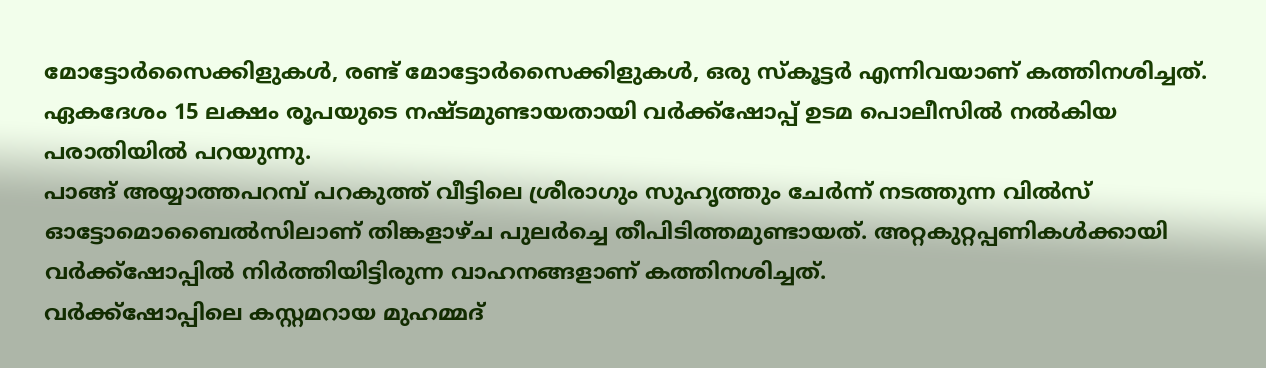മോട്ടോർസൈക്കിളുകൾ, രണ്ട് മോട്ടോർസൈക്കിളുകൾ, ഒരു സ്കൂട്ടർ എന്നിവയാണ് കത്തിനശിച്ചത്. ഏകദേശം 15 ലക്ഷം രൂപയുടെ നഷ്ടമുണ്ടായതായി വർക്ക്ഷോപ്പ് ഉടമ പൊലീസിൽ നൽകിയ പരാതിയിൽ പറയുന്നു.
പാങ്ങ് അയ്യാത്തപറമ്പ് പറകുത്ത് വീട്ടിലെ ശ്രീരാഗും സുഹൃത്തും ചേർന്ന് നടത്തുന്ന വിൽസ് ഓട്ടോമൊബൈൽസിലാണ് തിങ്കളാഴ്ച പുലർച്ചെ തീപിടിത്തമുണ്ടായത്. അറ്റകുറ്റപ്പണികൾക്കായി വർക്ക്ഷോപ്പിൽ നിർത്തിയിട്ടിരുന്ന വാഹനങ്ങളാണ് കത്തിനശിച്ചത്.
വർക്ക്ഷോപ്പിലെ കസ്റ്റമറായ മുഹമ്മദ്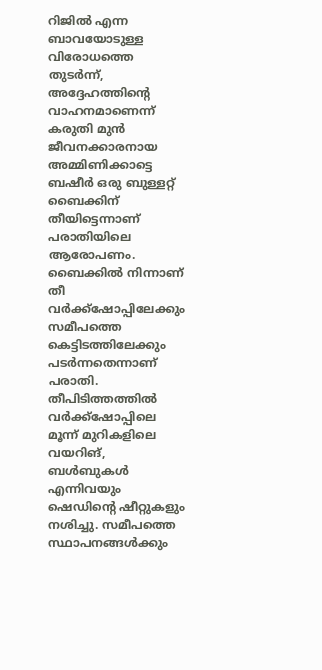റിജിൽ എന്ന ബാവയോടുള്ള വിരോധത്തെ തുടർന്ന്, അദ്ദേഹത്തിന്റെ വാഹനമാണെന്ന് കരുതി മുൻ ജീവനക്കാരനായ അമ്മിണിക്കാട്ടെ ബഷീർ ഒരു ബുള്ളറ്റ് ബൈക്കിന് തീയിട്ടെന്നാണ് പരാതിയിലെ ആരോപണം. ബൈക്കിൽ നിന്നാണ് തീ വർക്ക്ഷോപ്പിലേക്കും സമീപത്തെ കെട്ടിടത്തിലേക്കും പടർന്നതെന്നാണ് പരാതി.
തീപിടിത്തത്തിൽ വർക്ക്ഷോപ്പിലെ മൂന്ന് മുറികളിലെ വയറിങ്, ബൾബുകൾ എന്നിവയും ഷെഡിന്റെ ഷീറ്റുകളും നശിച്ചു. സമീപത്തെ സ്ഥാപനങ്ങൾക്കും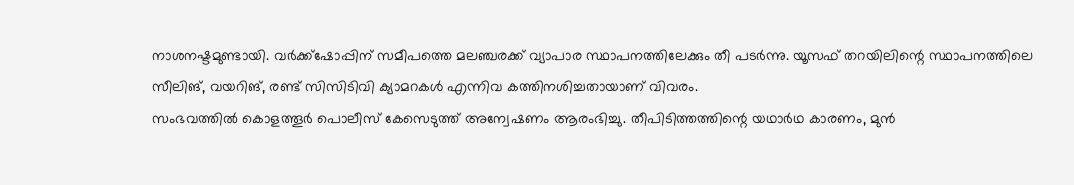നാശനഷ്ടമുണ്ടായി. വർക്ക്ഷോപ്പിന് സമീപത്തെ മലഞ്ചരക്ക് വ്യാപാര സ്ഥാപനത്തിലേക്കും തീ പടർന്നു. യൂസഫ് തറയിലിന്റെ സ്ഥാപനത്തിലെ സീലിങ്, വയറിങ്, രണ്ട് സിസിടിവി ക്യാമറകൾ എന്നിവ കത്തിനശിച്ചതായാണ് വിവരം.
സംഭവത്തിൽ കൊളത്തൂർ പൊലീസ് കേസെടുത്ത് അന്വേഷണം ആരംഭിച്ചു. തീപിടിത്തത്തിന്റെ യഥാർഥ കാരണം, മുൻ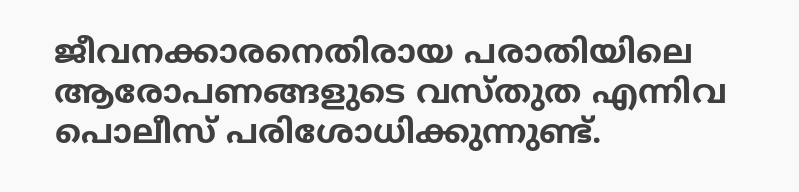ജീവനക്കാരനെതിരായ പരാതിയിലെ ആരോപണങ്ങളുടെ വസ്തുത എന്നിവ പൊലീസ് പരിശോധിക്കുന്നുണ്ട്.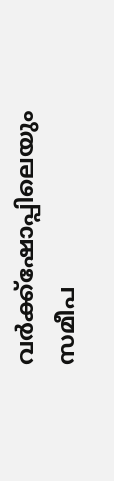വർക്ക്ഷോപ്പിലെയും സമീപ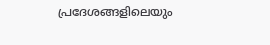പ്രദേശങ്ങളിലെയും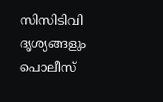സിസിടിവി ദൃശ്യങ്ങളും പൊലീസ്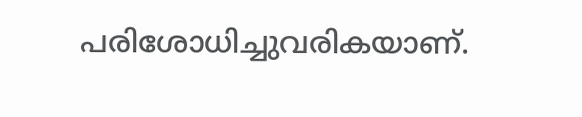പരിശോധിച്ചുവരികയാണ്.